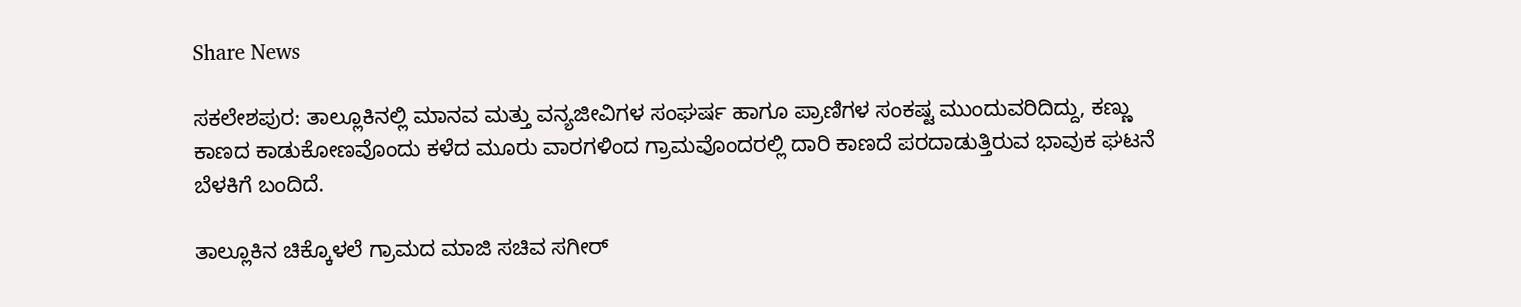Share News

ಸಕಲೇಶಪುರ: ತಾಲ್ಲೂಕಿನಲ್ಲಿ ಮಾನವ ಮತ್ತು ವನ್ಯಜೀವಿಗಳ ಸಂಘರ್ಷ ಹಾಗೂ ಪ್ರಾಣಿಗಳ ಸಂಕಷ್ಟ ಮುಂದುವರಿದಿದ್ದು, ಕಣ್ಣು ಕಾಣದ ಕಾಡುಕೋಣವೊಂದು ಕಳೆದ ಮೂರು ವಾರಗಳಿಂದ ಗ್ರಾಮವೊಂದರಲ್ಲಿ ದಾರಿ ಕಾಣದೆ ಪರದಾಡುತ್ತಿರುವ ಭಾವುಕ ಘಟನೆ ಬೆಳಕಿಗೆ ಬಂದಿದೆ.

ತಾಲ್ಲೂಕಿನ ಚಿಕ್ಕೊಳಲೆ ಗ್ರಾಮದ ಮಾಜಿ ಸಚಿವ ಸಗೀರ್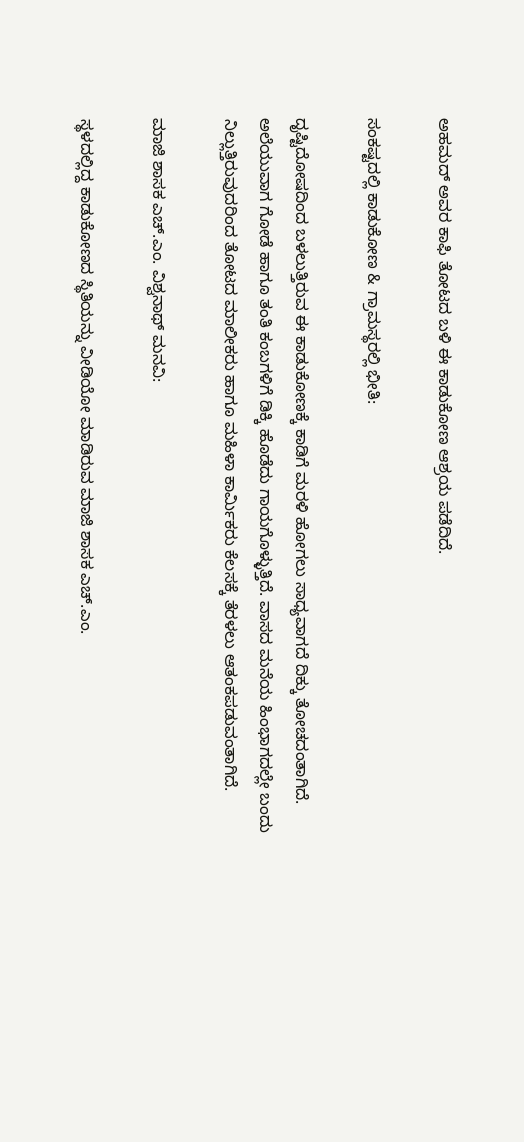ಅಹಮದ್ ಅವರ ಕಾಫಿ ತೋಟದ ಬಳಿ ಈ ಕಾಡುಕೋಣ ಆಶ್ರಯ ಪಡೆದಿದೆ.

ಸಂಕಷ್ಟದಲ್ಲಿ ಕಾಡುಕೋಣ & ಗ್ರಾಮಸ್ಥರಲ್ಲಿ ಭೀತಿ:

ದೃಷ್ಟಿದೋಷದಿಂದ ಬಳಲುತ್ತಿರುವ ಈ ಕಾಡುಕೋಣಕ್ಕೆ ಕಾಡಿಗೆ ಮರಳಿ ಹೋಗಲು ಸಾಧ್ಯವಾಗದೆ ದಿಕ್ಕು ತೋಚದಂತಾಗಿದೆ. ಅಲೆಯುವಾಗ ಗೋಡೆ ಹಾಗೂ ತಂತಿ ಕಂಬಗಳಿಗೆ ಡಿಕ್ಕಿ ಹೊಡೆದು ಗಾಯಗೊಳ್ಳುತ್ತಿದೆ. ವಾಸದ ಮನೆಯ ಹಿಂಭಾಗದಲ್ಲೇ ಬಂದು ನಿಲ್ಲುತ್ತಿರುವುದರಿಂದ ತೋಟದ ಮಾಲೀಕರು ಹಾಗೂ ಮಹಿಳಾ ಕಾರ್ಮಿಕರು ಕೆಲಸಕ್ಕೆ ತೆರಳಲು ಆತಂಕಪಡುವಂತಾಗಿದೆ.

ಮಾಜಿ ಶಾಸಕ ಎಚ್.ಎಂ. ವಿಶ್ವನಾಥ್ ಮನವಿ:

ಸ್ಥಳದಲ್ಲಿದ್ದ ಕಾಡುಕೋಣದ ಸ್ಥಿತಿಯನ್ನು ವೀಡಿಯೋ ಮಾಡಿರುವ ಮಾಜಿ ಶಾಸಕ ಎಚ್.ಎಂ.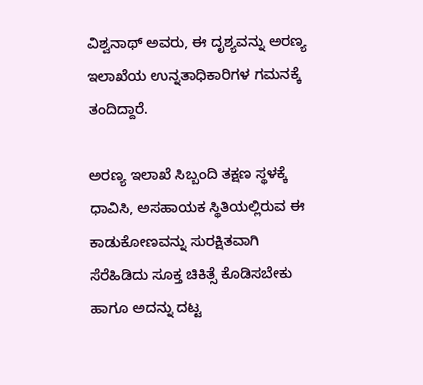ವಿಶ್ವನಾಥ್ ಅವರು, ಈ ದೃಶ್ಯವನ್ನು ಅರಣ್ಯ ಇಲಾಖೆಯ ಉನ್ನತಾಧಿಕಾರಿಗಳ ಗಮನಕ್ಕೆ ತಂದಿದ್ದಾರೆ.

ಅರಣ್ಯ ಇಲಾಖೆ ಸಿಬ್ಬಂದಿ ತಕ್ಷಣ ಸ್ಥಳಕ್ಕೆ ಧಾವಿಸಿ, ಅಸಹಾಯಕ ಸ್ಥಿತಿಯಲ್ಲಿರುವ ಈ ಕಾಡುಕೋಣವನ್ನು ಸುರಕ್ಷಿತವಾಗಿ ಸೆರೆಹಿಡಿದು ಸೂಕ್ತ ಚಿಕಿತ್ಸೆ ಕೊಡಿಸಬೇಕು ಹಾಗೂ ಅದನ್ನು ದಟ್ಟ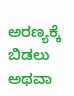ಅರಣ್ಯಕ್ಕೆ ಬಿಡಲು ಅಥವಾ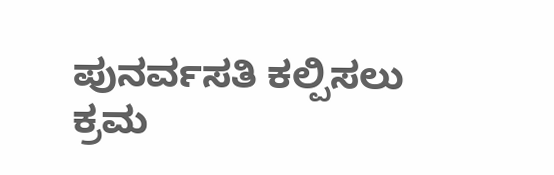ಪುನರ್ವಸತಿ ಕಲ್ಪಿಸಲು ಕ್ರಮ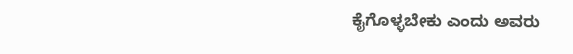ಕೈಗೊಳ್ಳಬೇಕು ಎಂದು ಅವರು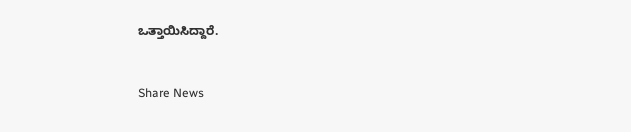ಒತ್ತಾಯಿಸಿದ್ದಾರೆ.


Share News